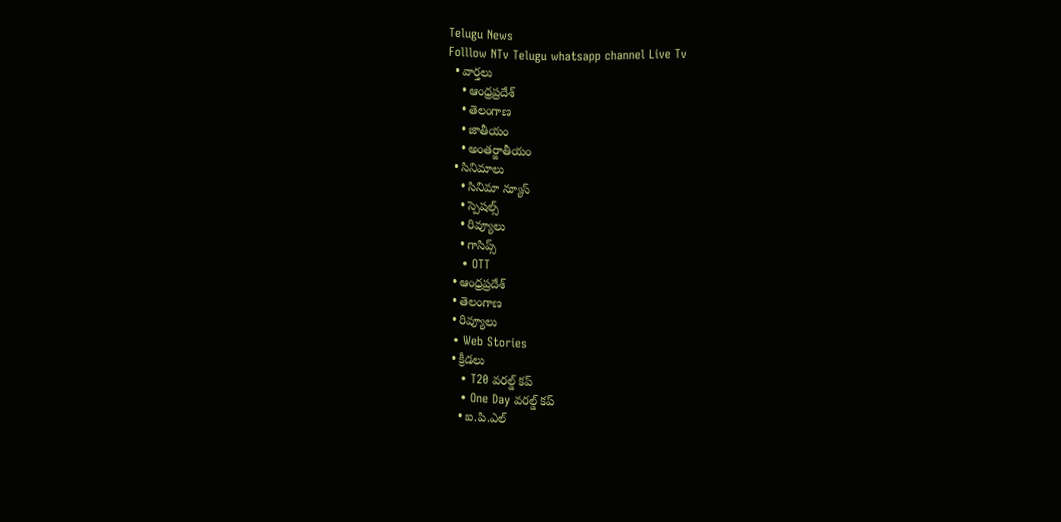Telugu News
Folllow NTv Telugu whatsapp channel Live Tv
  • వార్తలు
    • ఆంధ్రప్రదేశ్
    • తెలంగాణ
    • జాతీయం
    • అంతర్జాతీయం
  • సినిమాలు
    • సినిమా న్యూస్
    • స్పెషల్స్
    • రివ్యూలు
    • గాసిప్స్
    • OTT
  • ఆంధ్రప్రదేశ్
  • తెలంగాణ
  • రివ్యూలు
  • Web Stories
  • క్రీడలు
    • T20 వరల్డ్ కప్
    • One Day వరల్డ్ కప్
    • ఐ.పి.ఎల్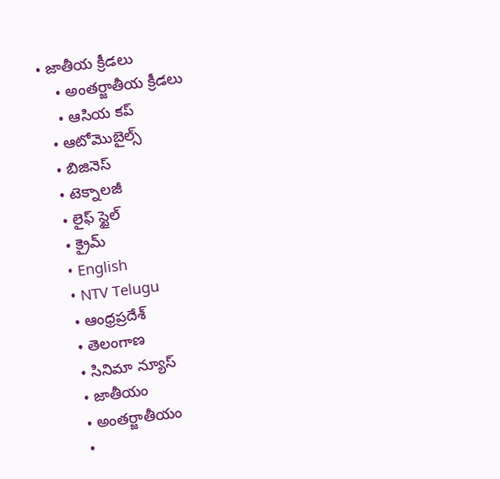• జాతీయ క్రీడలు
    • అంతర్జాతీయ క్రీడలు
    • ఆసియ కప్
  • ఆటోమొబైల్స్
  • బిజినెస్‌
  • టెక్నాలజీ
  • లైఫ్ స్టైల్
  • క్రైమ్
  • English
  • NTV Telugu
  • ఆంధ్రప్రదేశ్
  • తెలంగాణ
  • సినిమా న్యూస్
  • జాతీయం
  • అంతర్జాతీయం
  •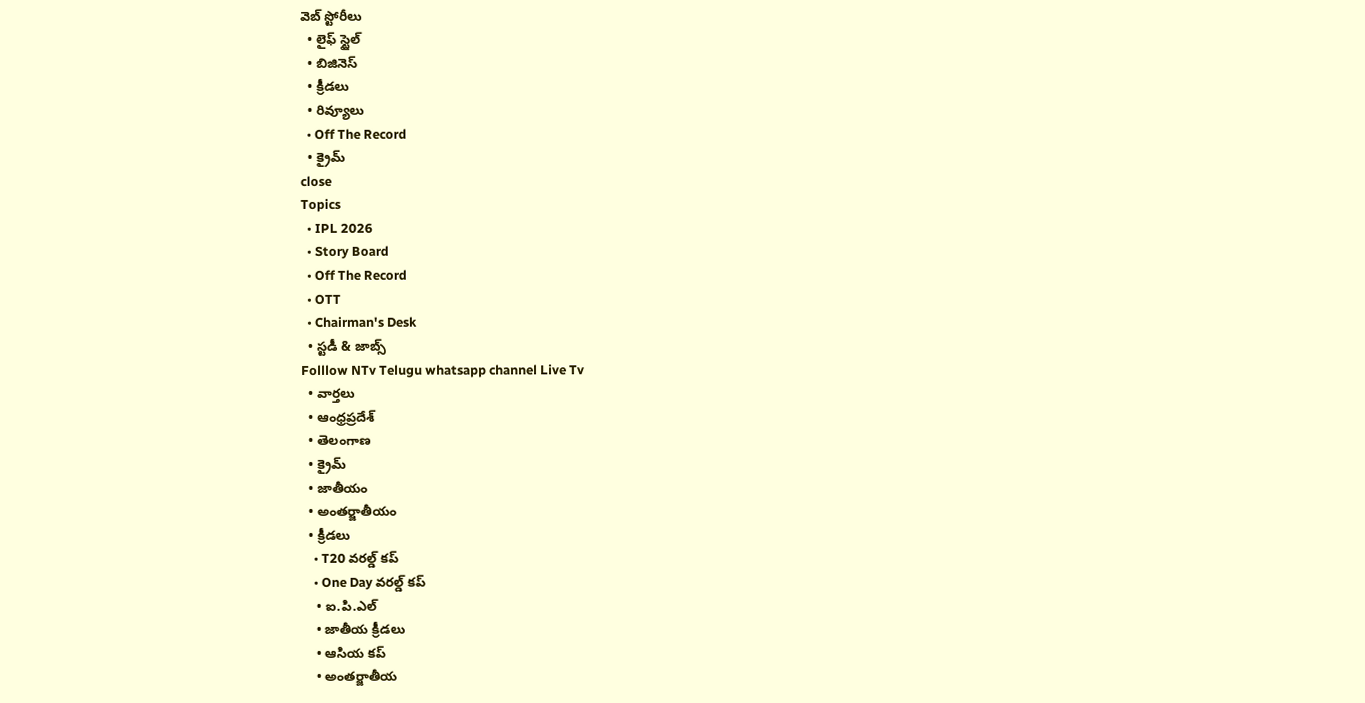వెబ్ స్టోరీలు
  • లైఫ్ స్టైల్
  • బిజినెస్‌
  • క్రీడలు
  • రివ్యూలు
  • Off The Record
  • క్రైమ్
close
Topics
  • IPL 2026
  • Story Board
  • Off The Record
  • OTT
  • Chairman's Desk
  • స్టడీ & జాబ్స్
Folllow NTv Telugu whatsapp channel Live Tv
  • వార్తలు
  • ఆంధ్రప్రదేశ్
  • తెలంగాణ
  • క్రైమ్
  • జాతీయం
  • అంతర్జాతీయం
  • క్రీడలు
    • T20 వరల్డ్ కప్
    • One Day వరల్డ్ కప్
    • ఐ.పి.ఎల్
    • జాతీయ క్రీడలు
    • ఆసియ కప్
    • అంతర్జాతీయ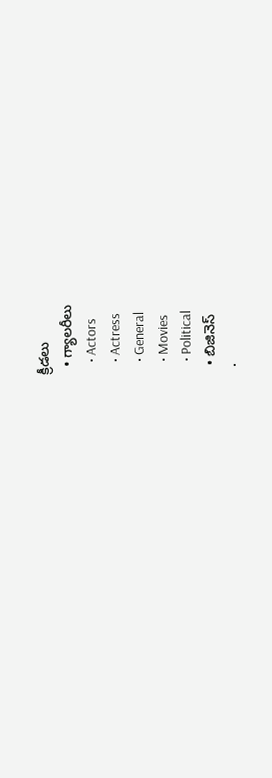క్రీడలు
  • గ్యాలరీలు
    • Actors
    • Actress
    • General
    • Movies
    • Political
  • బిజినెస్‌
  •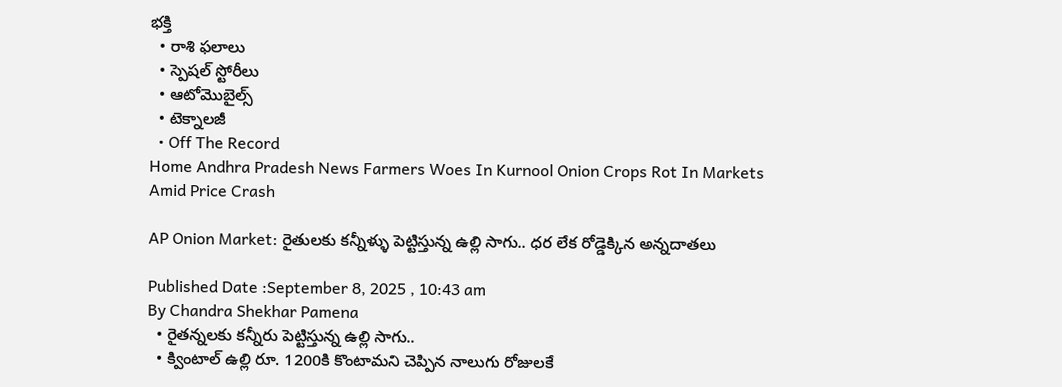భక్తి
  • రాశి ఫలాలు
  • స్పెషల్‌ స్టోరీలు
  • ఆటోమొబైల్స్
  • టెక్నాలజీ
  • Off The Record
Home Andhra Pradesh News Farmers Woes In Kurnool Onion Crops Rot In Markets Amid Price Crash

AP Onion Market: రైతులకు కన్నీళ్ళు పెట్టిస్తున్న ఉల్లి సాగు.. ధర లేక రోడ్డెక్కిన అన్నదాతలు

Published Date :September 8, 2025 , 10:43 am
By Chandra Shekhar Pamena
  • రైతన్నలకు కన్నీరు పెట్టిస్తున్న ఉల్లి సాగు..
  • క్వింటాల్ ఉల్లి రూ. 1200కి కొంటామని చెప్పిన నాలుగు రోజులకే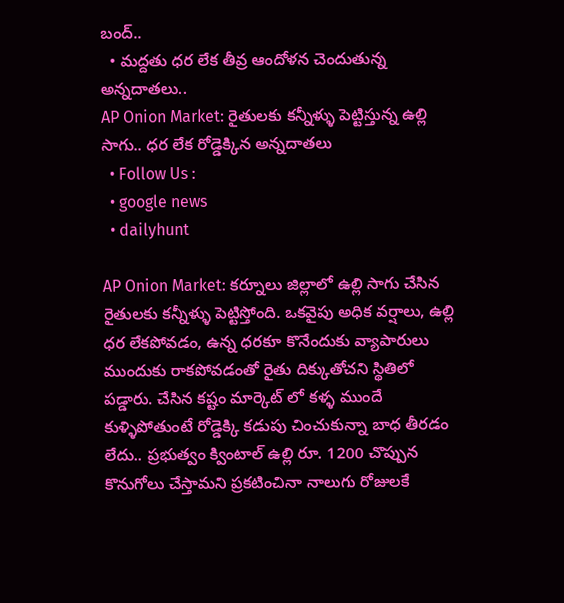బంద్..
  • మద్దతు ధర లేక తీవ్ర ఆందోళన చెందుతున్న అన్నదాతలు..
AP Onion Market: రైతులకు కన్నీళ్ళు పెట్టిస్తున్న ఉల్లి సాగు.. ధర లేక రోడ్డెక్కిన అన్నదాతలు
  • Follow Us :
  • google news
  • dailyhunt

AP Onion Market: కర్నూలు జిల్లాలో ఉల్లి సాగు చేసిన రైతులకు కన్నీళ్ళు పెట్టిస్తోంది. ఒకవైపు అధిక వర్షాలు, ఉల్లి ధర లేకపోవడం, ఉన్న ధరకూ కొనేందుకు వ్యాపారులు ముందుకు రాకపోవడంతో రైతు దిక్కుతోచని స్థితిలో పడ్డారు. చేసిన కష్టం మార్కెట్ లో కళ్ళ ముందే కుళ్ళిపోతుంటే రోడ్డెక్కి కడుపు చించుకున్నా బాధ తీరడం లేదు.. ప్రభుత్వం క్వింటాల్ ఉల్లి రూ. 1200 చొప్పున కొనుగోలు చేస్తామని ప్రకటించినా నాలుగు రోజులకే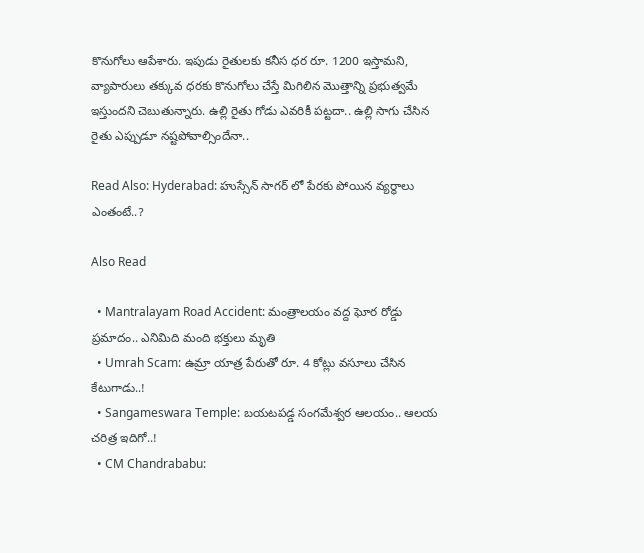కొనుగోలు ఆపేశారు. ఇపుడు రైతులకు కనీస ధర రూ. 1200 ఇస్తామని, వ్యాపారులు తక్కువ ధరకు కొనుగోలు చేస్తే మిగిలిన మొత్తాన్ని ప్రభుత్వమే ఇస్తుందని చెబుతున్నారు. ఉల్లి రైతు గోడు ఎవరికీ పట్టదా.. ఉల్లి సాగు చేసిన రైతు ఎప్పుడూ నష్టపోవాల్సిందేనా..

Read Also: Hyderabad: హుస్సేన్ సాగర్ లో పేరకు పోయిన వ్యర్థాలు ఎంతంటే..?

Also Read

  • Mantralayam Road Accident: మంత్రాలయం వద్ద ఘోర రోడ్డు ప్రమాదం.. ఎనిమిది మంది భక్తులు మృతి
  • Umrah Scam: ఉమ్రా యాత్ర పేరుతో రూ. 4 కోట్లు వసూలు చేసిన కేటుగాడు..!
  • Sangameswara Temple: బయటపడ్డ సంగమేశ్వర ఆలయం.. ఆలయ చరిత్ర ఇదిగో..!
  • CM Chandrababu: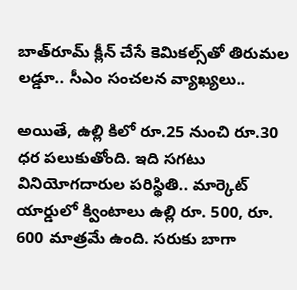బాత్‌రూమ్‌ క్లీన్‌ చేసే కెమికల్స్‌తో తిరుమల లడ్డూ.. సీఎం సంచలన వ్యాఖ్యలు..

అయితే, ఉల్లి కిలో రూ.25 నుంచి రూ.30 ధర పలుకుతోంది. ఇది సగటు వినియోగదారుల పరిస్థితి.. మార్కెట్ యార్డులో క్వింటాలు ఉల్లి రూ. 500, రూ. 600 మాత్రమే ఉంది. సరుకు బాగా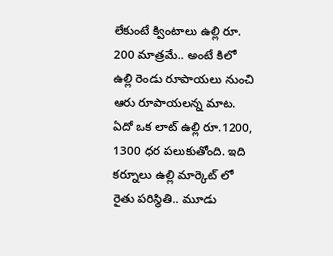లేకుంటే క్వింటాలు ఉల్లి రూ. 200 మాత్రమే.. అంటే కిలో ఉల్లి రెండు రూపాయలు నుంచి ఆరు రూపాయలన్న మాట. ఏదో ఒక లాట్ ఉల్లి రూ.1200, 1300 ధర పలుకుతోంది. ఇది కర్నూలు ఉల్లి మార్కెట్ లో రైతు పరిస్థితి.. మూడు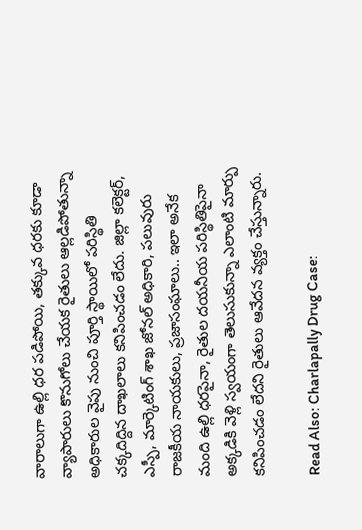వారాలుగా ఉల్లి ధర పడిపోయి, తక్కువ ధరకు కూడా వ్యాపారులు కొనుగోలు చేయక రైతులు ఆల్లడిపోతున్నా అధికారుల వైపు నుంచి పూర్తి స్థాయిలో పరిస్థితి చక్కదిద్దిన దాఖలాలు కనిపించడం లేదు. జిల్లా కలెక్టర్, ఎస్పీ, మార్కెటింగ్ శాఖ జోనల్ అధికారి, పలువురు రాజకీయ నాయకులు, ప్రజాసంఘాలు.. ఇలా అనేక మంది ఉల్లి ధరపైనా, రైతుల దయనీయ పరిస్థితిపైనా అక్కడికి వెళ్లి స్వయంగా తెలుసుకున్నా ఎలాంటి మార్పు కనిపించడం లేదని రైతులు ఆవేదన వ్యక్తం చేస్తున్నారు.

Read Also: Charlapally Drug Case: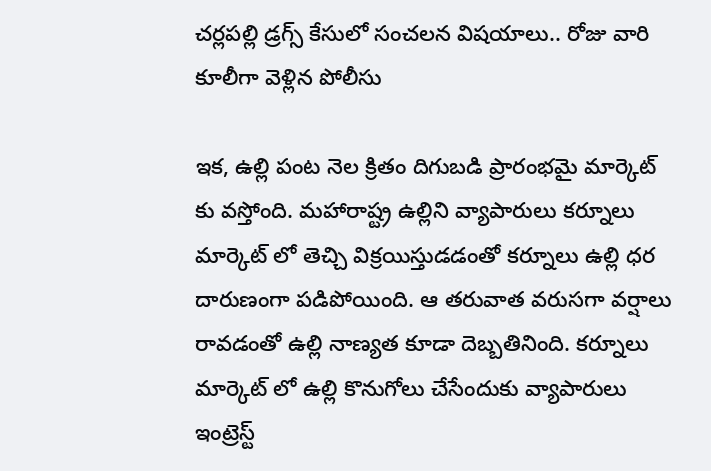చర్లపల్లి డ్రగ్స్ కేసులో సంచలన విషయాలు.. రోజు వారి కూలీగా వెళ్లిన పోలీసు

ఇక, ఉల్లి పంట నెల క్రితం దిగుబడి ప్రారంభమై మార్కెట్ కు వస్తోంది. మహారాష్ట్ర ఉల్లిని వ్యాపారులు కర్నూలు మార్కెట్ లో తెచ్చి విక్రయిస్తుడడంతో కర్నూలు ఉల్లి ధర దారుణంగా పడిపోయింది. ఆ తరువాత వరుసగా వర్షాలు రావడంతో ఉల్లి నాణ్యత కూడా దెబ్బతినింది. కర్నూలు మార్కెట్ లో ఉల్లి కొనుగోలు చేసేందుకు వ్యాపారులు ఇంట్రెస్ట్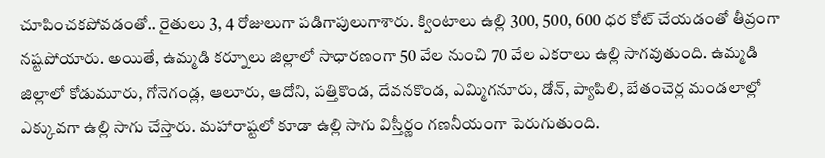చూపించకపోవడంతో.. రైతులు 3, 4 రోజులుగా పడిగాపులుగాశారు. క్వింటాలు ఉల్లి 300, 500, 600 ధర కోట్ చేయడంతో తీవ్రంగా నష్టపోయారు. అయితే, ఉమ్మడి కర్నూలు జిల్లాలో సాధారణంగా 50 వేల నుంచి 70 వేల ఎకరాలు ఉల్లి సాగవుతుంది. ఉమ్మడి జిల్లాలో కోడుమూరు, గోనెగండ్ల, ఆలూరు, ఆదోని, పత్తికొండ, దేవనకొండ, ఎమ్మిగనూరు, డోన్, ప్యాపిలి, బేతంచెర్ల మండలాల్లో ఎక్కువగా ఉల్లి సాగు చేస్తారు. మహారాష్టలో కూడా ఉల్లి సాగు విస్తీర్ణం గణనీయంగా పెరుగుతుంది.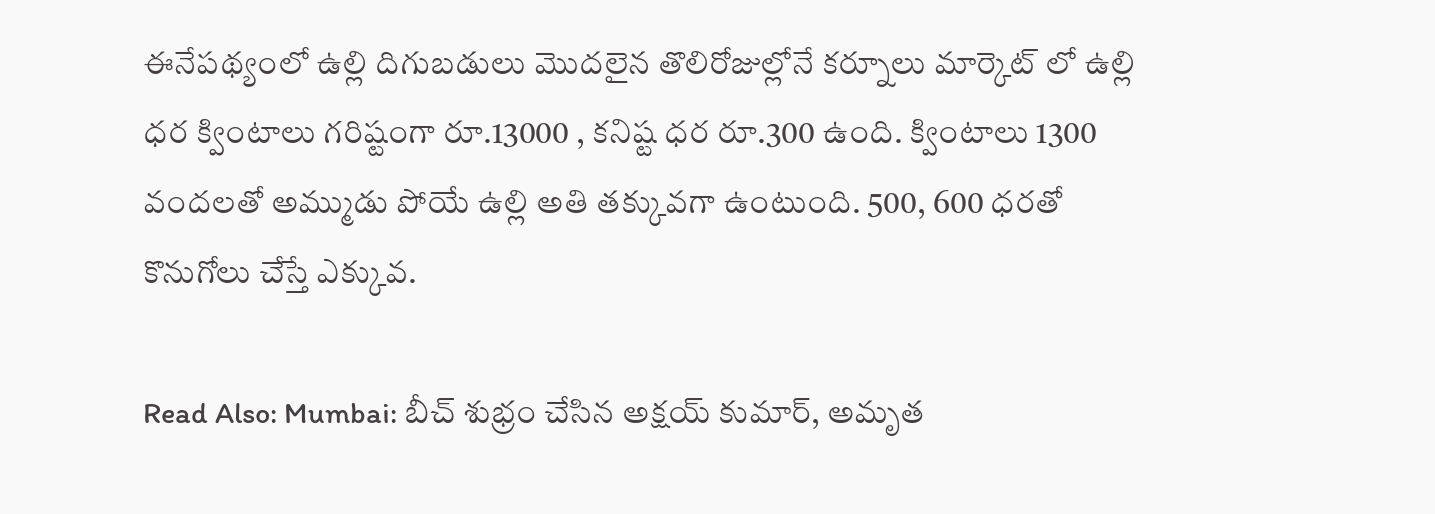ఈనేపథ్యంలో ఉల్లి దిగుబడులు మొదలైన తొలిరోజుల్లోనే కర్నూలు మార్కెట్ లో ఉల్లి ధర క్వింటాలు గరిష్టంగా రూ.13000 , కనిష్ట ధర రూ.300 ఉంది. క్వింటాలు 1300 వందలతో అమ్ముడు పోయే ఉల్లి అతి తక్కువగా ఉంటుంది. 500, 600 ధరతో కొనుగోలు చేస్తే ఎక్కువ.

Read Also: Mumbai: బీచ్ శుభ్రం చేసిన అక్షయ్ కుమార్, అమృత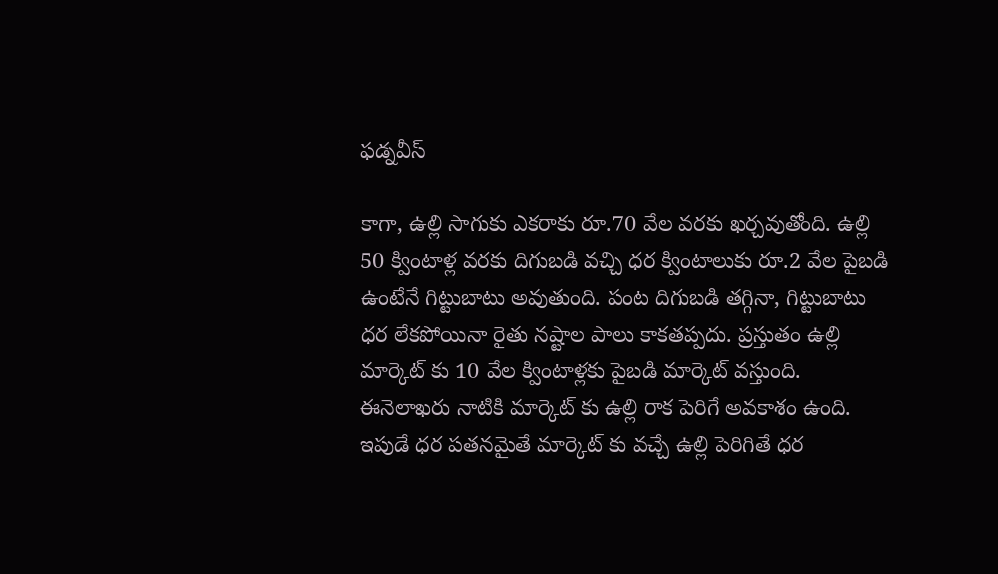ఫడ్నవీస్

కాగా, ఉల్లి సాగుకు ఎకరాకు రూ.70 వేల వరకు ఖర్చవుతోంది. ఉల్లి 50 క్వింటాళ్ల వరకు దిగుబడి వచ్చి ధర క్వింటాలుకు రూ.2 వేల పైబడి ఉంటేనే గిట్టుబాటు అవుతుంది. పంట దిగుబడి తగ్గినా, గిట్టుబాటు ధర లేకపోయినా రైతు నష్టాల పాలు కాకతప్పదు. ప్రస్తుతం ఉల్లి మార్కెట్ కు 10 వేల క్వింటాళ్లకు పైబడి మార్కెట్ వస్తుంది. ఈనెలాఖరు నాటికి మార్కెట్ కు ఉల్లి రాక పెరిగే అవకాశం ఉంది. ఇపుడే ధర పతనమైతే మార్కెట్ కు వచ్చే ఉల్లి పెరిగితే ధర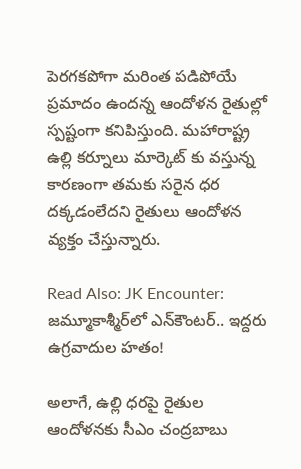పెరగకపోగా మరింత పడిపోయే ప్రమాదం ఉందన్న ఆందోళన రైతుల్లో స్పష్టంగా కనిపిస్తుంది. మహారాష్ట్ర ఉల్లి కర్నూలు మార్కెట్ కు వస్తున్న కారణంగా తమకు సరైన ధర దక్కడంలేదని రైతులు ఆందోళన వ్యక్తం చేస్తున్నారు.

Read Also: JK Encounter: జమ్మూకాశ్మీర్‌లో ఎన్‌కౌంటర్.. ఇద్దరు ఉగ్రవాదుల హతం!

అలాగే, ఉల్లి ధరపై రైతుల ఆందోళనకు సీఎం చంద్రబాబు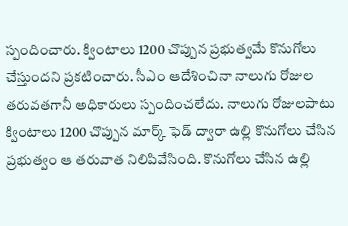స్పందించారు. క్వింటాలు 1200 చొప్పున ప్రభుత్వమే కొనుగోలు చేస్తుందని ప్రకటించారు. సీఎం ఆదేశించినా నాలుగు రోజుల తరువతగానీ అధికారులు స్పందించలేదు. నాలుగు రోజులపాటు క్వింటాలు 1200 చొప్పున మార్క్ ఫెడ్ ద్వారా ఉల్లి కొనుగోలు చేసిన ప్రభుత్వం ఆ తరువాత నిలిపివేసింది. కొనుగోలు చేసిన ఉల్లి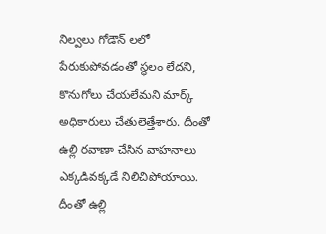నిల్వలు గోడౌన్ లలో పేరుకుపోవడంతో స్థలం లేదని, కొనుగోలు చేయలేమని మార్క్ అధికారులు చేతులెత్తేశారు. దీంతో ఉల్లి రవాణా చేసిన వాహనాలు ఎక్కడివక్కడే నిలిచిపోయాయి. దీంతో ఉల్లి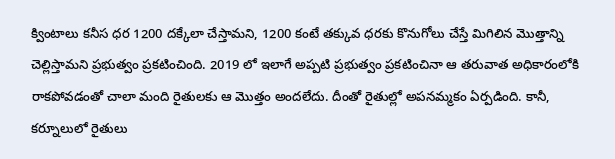క్వింటాలు కనీస ధర 1200 దక్కేలా చేస్తామని, 1200 కంటే తక్కువ ధరకు కొనుగోలు చేస్తే మిగిలిన మొత్తాన్ని చెల్లిస్తామని ప్రభుత్వం ప్రకటించింది. 2019 లో ఇలాగే అప్పటి ప్రభుత్వం ప్రకటించినా ఆ తరువాత అధికారంలోకి రాకపోవడంతో చాలా మంది రైతులకు ఆ మొత్తం అందలేదు. దీంతో రైతుల్లో అపనమ్మకం ఏర్పడింది. కానీ, కర్నూలులో రైతులు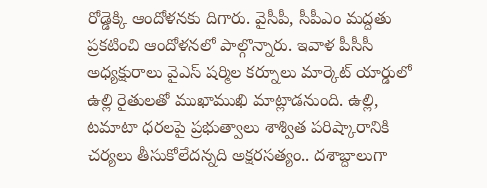రోడ్డెక్కి ఆందోళనకు దిగారు. వైసీపీ, సీపీఎం మద్దతు ప్రకటించి ఆందోళనలో పాల్గొన్నారు. ఇవాళ పీసీసీ అధ్యక్షురాలు వైఎస్ షర్మిల కర్నూలు మార్కెట్ యార్డులో ఉల్లి రైతులతో ముఖాముఖి మాట్లాడనుంది. ఉల్లి, టమాటా ధరలపై ప్రభుత్వాలు శాశ్విత పరిష్కారానికి చర్యలు తీసుకోలేదన్నది అక్షరసత్యం.. దశాబ్దాలుగా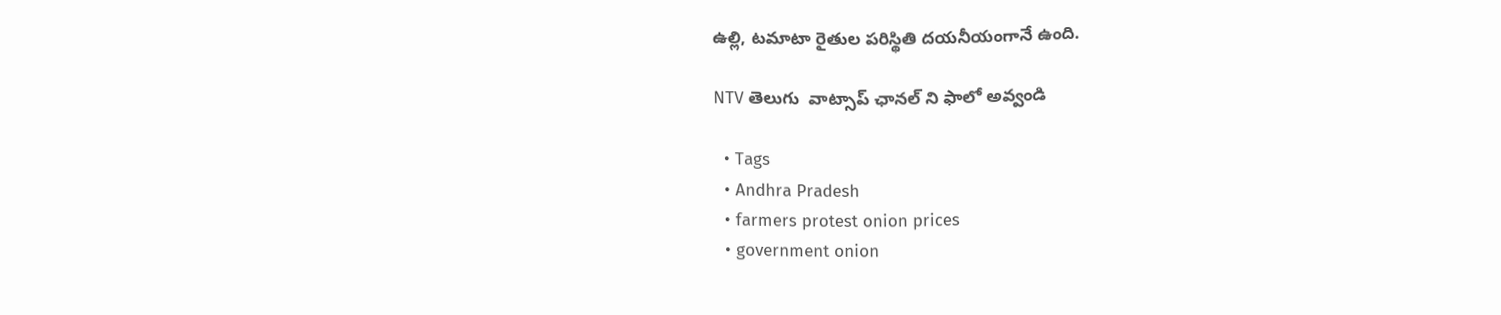ఉల్లి, టమాటా రైతుల పరిస్థితి దయనీయంగానే ఉంది.

NTV తెలుగు  వాట్సాప్ ఛానల్ ని ఫాలో అవ్వండి

  • Tags
  • Andhra Pradesh
  • farmers protest onion prices
  • government onion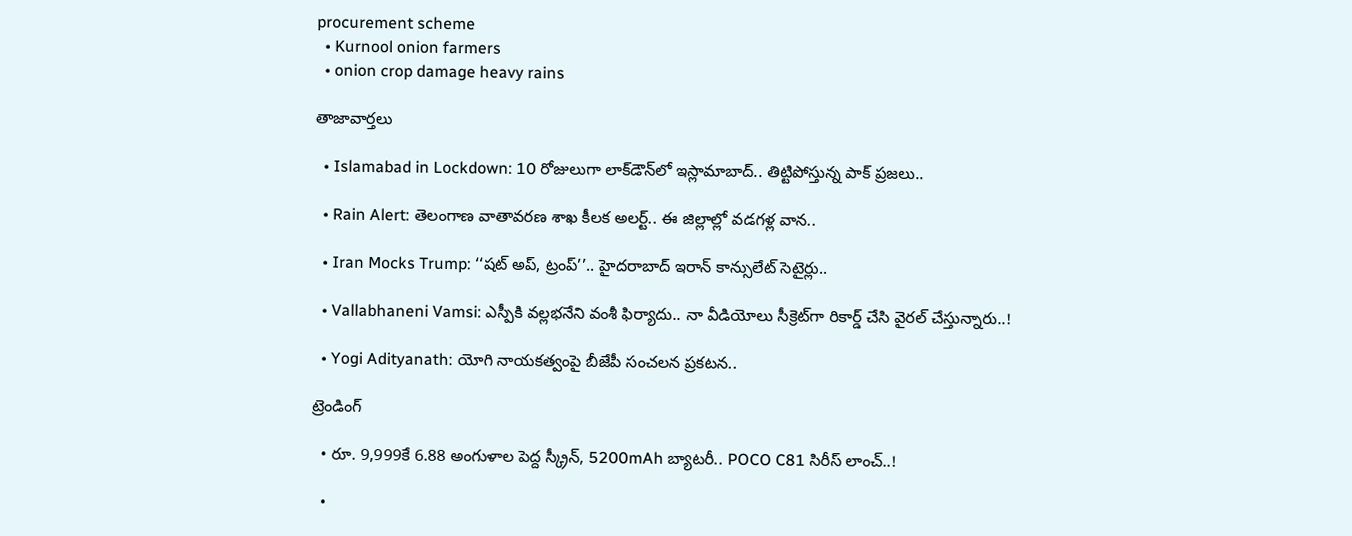procurement scheme
  • Kurnool onion farmers
  • onion crop damage heavy rains

తాజావార్తలు

  • Islamabad in Lockdown: 10 రోజులుగా లాక్‌డౌన్‌లో ఇస్లామాబాద్‌.. తిట్టిపోస్తున్న పాక్‌ ప్రజలు..

  • Rain Alert: తెలంగాణ వాతావరణ శాఖ కీలక అలర్ట్.. ఈ జిల్లాల్లో వడగళ్ల వాన..

  • Iran Mocks Trump: ‘‘షట్ అప్, ట్రంప్’’.. హైదరాబాద్ ఇరాన్ కాన్సులేట్ సెటైర్లు..

  • Vallabhaneni Vamsi: ఎస్పీకి వల్లభనేని వంశీ ఫిర్యాదు.. నా వీడియోలు సీక్రెట్‌గా రికార్డ్‌ చేసి వైరల్‌ చేస్తున్నారు..!

  • Yogi Adityanath: యోగి నాయకత్వంపై బీజేపీ సంచలన ప్రకటన..

ట్రెండింగ్‌

  • రూ. 9,999కే 6.88 అంగుళాల పెద్ద స్క్రీన్, 5200mAh బ్యాటరీ.. POCO C81 సిరీస్ లాంచ్..!

  •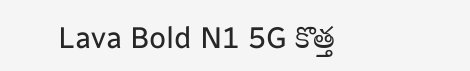Lava Bold N1 5G కొత్త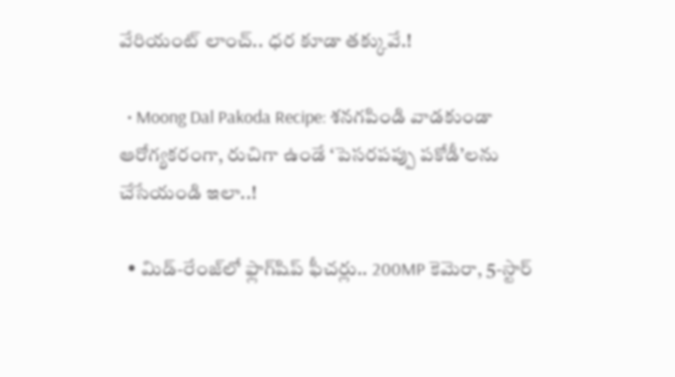వేరియంట్ లాంచ్.. ధర కూడా తక్కువే.!

  • Moong Dal Pakoda Recipe: శనగపిండి వాడకుండా ఆరోగ్యకరంగా, రుచిగా ఉండే ‘పెసరపప్పు పకోడీ’లను చేసేయండి ఇలా..!

  • మిడ్-రేంజ్‌లో ఫ్లాగ్‌షిప్ ఫీచర్లు.. 200MP కెమెరా, 5-స్టార్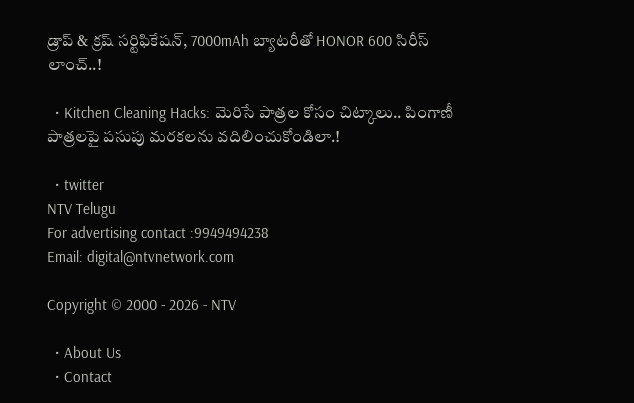డ్రాప్ & క్రష్ సర్టిఫికేషన్, 7000mAh బ్యాటరీతో HONOR 600 సిరీస్ లాంచ్..!

  • Kitchen Cleaning Hacks: మెరిసే పాత్రల కోసం చిట్కాలు.. పింగాణీ పాత్రలపై పసుపు మరకలను వదిలించుకోండిలా.!

  • twitter
NTV Telugu
For advertising contact :9949494238
Email: digital@ntvnetwork.com

Copyright © 2000 - 2026 - NTV

  • About Us
  • Contact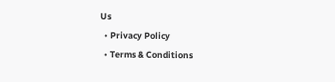Us
  • Privacy Policy
  • Terms & Conditions